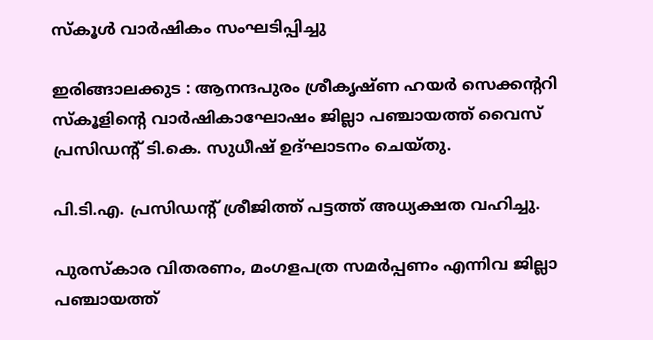സ്കൂൾ വാർഷികം സംഘടിപ്പിച്ചു

ഇരിങ്ങാലക്കുട : ആനന്ദപുരം ശ്രീകൃഷ്ണ ഹയർ സെക്കൻ്ററി സ്കൂളിൻ്റെ വാർഷികാഘോഷം ജില്ലാ പഞ്ചായത്ത് വൈസ് പ്രസിഡൻ്റ് ടി.കെ. സുധീഷ് ഉദ്ഘാടനം ചെയ്തു.

പി.ടി.എ. പ്രസിഡൻ്റ് ശ്രീജിത്ത് പട്ടത്ത് അധ്യക്ഷത വഹിച്ചു.

പുരസ്കാര വിതരണം, മംഗളപത്ര സമർപ്പണം എന്നിവ ജില്ലാ പഞ്ചായത്ത്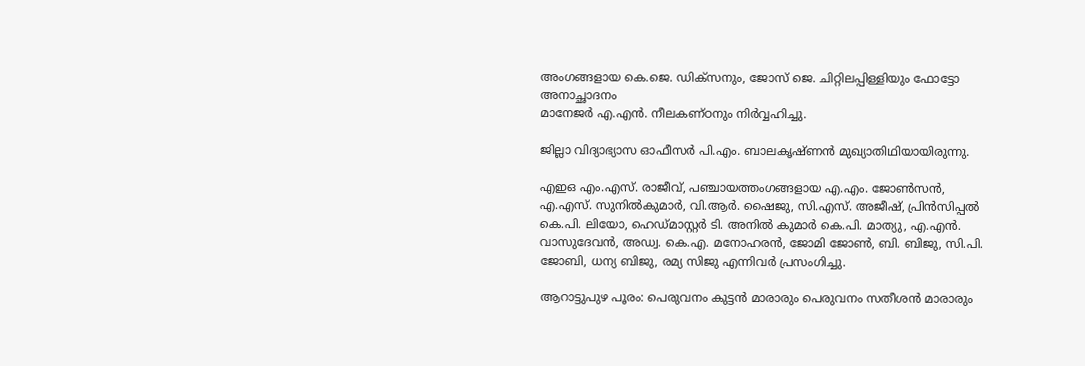അംഗങ്ങളായ കെ.ജെ. ഡിക്സനും, ജോസ് ജെ. ചിറ്റിലപ്പിള്ളിയും ഫോട്ടോ അനാച്ഛാദനം
മാനേജർ എ.എൻ. നീലകണ്ഠനും നിർവ്വഹിച്ചു.

ജില്ലാ വിദ്യാഭ്യാസ ഓഫീസർ പി.എം. ബാലകൃഷ്ണൻ മുഖ്യാതിഥിയായിരുന്നു.

എഇഒ എം.എസ്. രാജീവ്, പഞ്ചായത്തംഗങ്ങളായ എ.എം. ജോൺസൻ, എ.എസ്. സുനിൽകുമാർ, വി.ആർ. ഷൈജു, സി.എസ്. അജീഷ്, പ്രിൻസിപ്പൽ കെ.പി. ലിയോ, ഹെഡ്മാസ്റ്റർ ടി. അനിൽ കുമാർ കെ.പി. മാത്യു, എ.എൻ. വാസുദേവൻ, അഡ്വ. കെ.എ. മനോഹരൻ, ജോമി ജോൺ, ബി. ബിജു, സി.പി. ജോബി, ധന്യ ബിജു, രമ്യ സിജു എന്നിവർ പ്രസംഗിച്ചു.

ആറാട്ടുപുഴ പൂരം: പെരുവനം കുട്ടൻ മാരാരും പെരുവനം സതീശൻ മാരാരും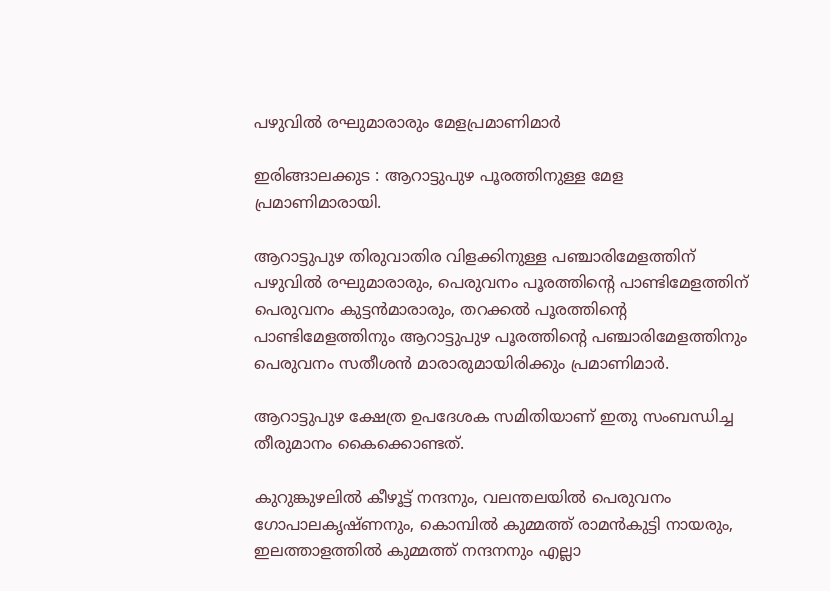പഴുവിൽ രഘുമാരാരും മേളപ്രമാണിമാർ

ഇരിങ്ങാലക്കുട : ആറാട്ടുപുഴ പൂരത്തിനുള്ള മേള പ്രമാണിമാരായി.

ആറാട്ടുപുഴ തിരുവാതിര വിളക്കിനുള്ള പഞ്ചാരിമേളത്തിന് പഴുവിൽ രഘുമാരാരും, പെരുവനം പൂരത്തിൻ്റെ പാണ്ടിമേളത്തിന് പെരുവനം കുട്ടൻമാരാരും, തറക്കൽ പൂരത്തിൻ്റെ പാണ്ടിമേളത്തിനും ആറാട്ടുപുഴ പൂരത്തിൻ്റെ പഞ്ചാരിമേളത്തിനും പെരുവനം സതീശൻ മാരാരുമായിരിക്കും പ്രമാണിമാർ.

ആറാട്ടുപുഴ ക്ഷേത്ര ഉപദേശക സമിതിയാണ് ഇതു സംബന്ധിച്ച തീരുമാനം കൈക്കൊണ്ടത്.

കുറുങ്കുഴലിൽ കീഴൂട്ട് നന്ദനും, വലന്തലയിൽ പെരുവനം ഗോപാലകൃഷ്ണനും, കൊമ്പിൽ കുമ്മത്ത് രാമൻകുട്ടി നായരും, ഇലത്താളത്തിൽ കുമ്മത്ത് നന്ദനനും എല്ലാ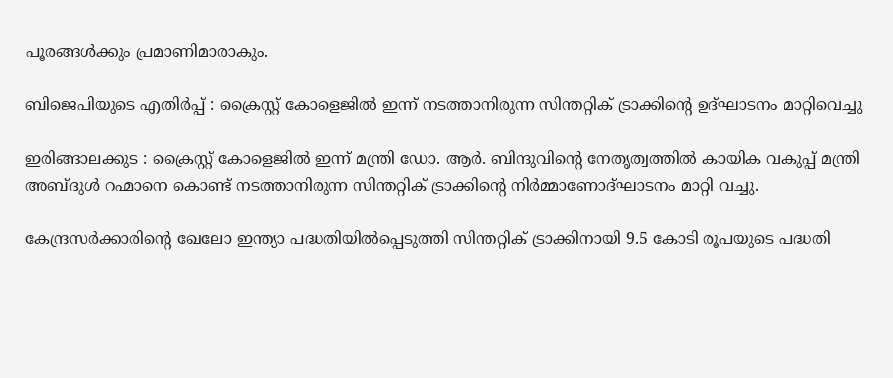പൂരങ്ങൾക്കും പ്രമാണിമാരാകും.

ബിജെപിയുടെ എതിർപ്പ് : ക്രൈസ്റ്റ് കോളെജിൽ ഇന്ന് നടത്താനിരുന്ന സിന്തറ്റിക് ട്രാക്കിന്റെ ഉദ്ഘാടനം മാറ്റിവെച്ചു

ഇരിങ്ങാലക്കുട : ക്രൈസ്റ്റ് കോളെജിൽ ഇന്ന് മന്ത്രി ഡോ. ആർ. ബിന്ദുവിൻ്റെ നേതൃത്വത്തിൽ കായിക വകുപ്പ് മന്ത്രി അബ്ദുൾ റഹ്മാനെ കൊണ്ട് നടത്താനിരുന്ന സിന്തറ്റിക് ട്രാക്കിന്റെ നിർമ്മാണോദ്ഘാടനം മാറ്റി വച്ചു.

കേന്ദ്രസർക്കാരിൻ്റെ ഖേലോ ഇന്ത്യാ പദ്ധതിയിൽപ്പെടുത്തി സിന്തറ്റിക് ട്രാക്കിനായി 9.5 കോടി രൂപയുടെ പദ്ധതി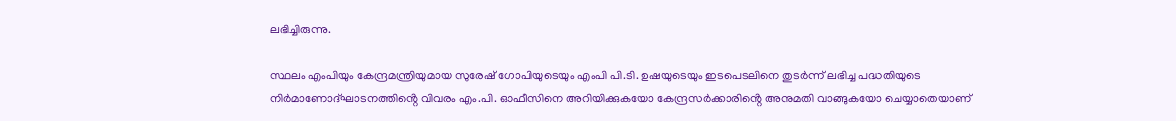ലഭിച്ചിരുന്നു.

സ്ഥലം എംപിയും കേന്ദ്രമന്ത്രിയുമായ സുരേഷ് ഗോപിയുടെയും എംപി പി.ടി. ഉഷയുടെയും ഇടപെടലിനെ തുടർന്ന് ലഭിച്ച പദ്ധതിയുടെ നിർമാണോദ്ഘാടനത്തിൻ്റെ വിവരം എം.പി. ഓഫീസിനെ അറിയിക്കുകയോ കേന്ദ്രസർക്കാരിൻ്റെ അനുമതി വാങ്ങുകയോ ചെയ്യാതെയാണ്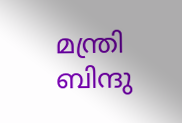മന്ത്രി ബിന്ദു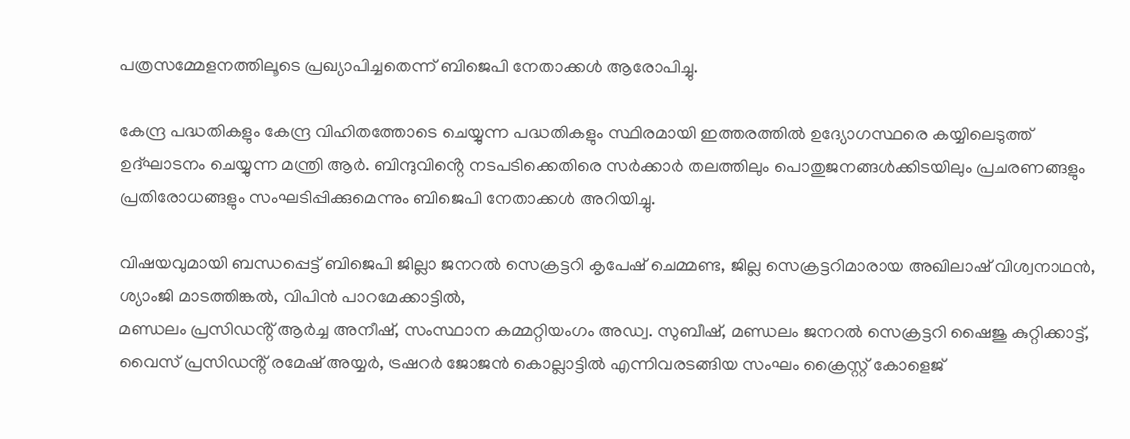പത്രസമ്മേളനത്തിലൂടെ പ്രഖ്യാപിച്ചതെന്ന് ബിജെപി നേതാക്കൾ ആരോപിച്ചു.

കേന്ദ്ര പദ്ധതികളും കേന്ദ്ര വിഹിതത്തോടെ ചെയ്യുന്ന പദ്ധതികളും സ്ഥിരമായി ഇത്തരത്തിൽ ഉദ്യോഗസ്ഥരെ കയ്യിലെടുത്ത് ഉദ്ഘാടനം ചെയ്യുന്ന മന്ത്രി ആർ. ബിന്ദുവിൻ്റെ നടപടിക്കെതിരെ സർക്കാർ തലത്തിലും പൊതുജനങ്ങൾക്കിടയിലും പ്രചരണങ്ങളും പ്രതിരോധങ്ങളും സംഘടിപ്പിക്കുമെന്നും ബിജെപി നേതാക്കൾ അറിയിച്ചു.

വിഷയവുമായി ബന്ധപ്പെട്ട് ബിജെപി ജില്ലാ ജനറൽ സെക്രട്ടറി കൃപേഷ് ചെമ്മണ്ട, ജില്ല സെക്രട്ടറിമാരായ അഖിലാഷ് വിശ്വനാഥൻ, ശ്യാംജി മാടത്തിങ്കൽ, വിപിൻ പാറമേക്കാട്ടിൽ,
മണ്ഡലം പ്രസിഡൻ്റ് ആർച്ച അനീഷ്, സംസ്ഥാന കമ്മറ്റിയംഗം അഡ്വ. സുബീഷ്, മണ്ഡലം ജനറൽ സെക്രട്ടറി ഷൈജു കുറ്റിക്കാട്ട്, വൈസ് പ്രസിഡൻ്റ് രമേഷ് അയ്യർ, ട്രഷറർ ജോജൻ കൊല്ലാട്ടിൽ എന്നിവരടങ്ങിയ സംഘം ക്രൈസ്റ്റ് കോളെജ്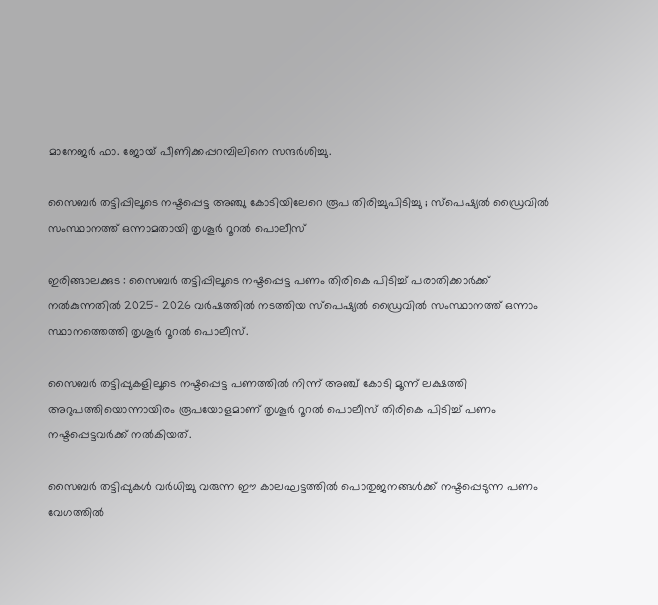മാനേജർ ഫാ. ജോയ് പീണിക്കപ്പറമ്പിലിനെ സന്ദർശിച്ചു.

സൈബർ തട്ടിപ്പിലൂടെ നഷ്ടപ്പെട്ട അഞ്ചു കോടിയിലേറെ രൂപ തിരിച്ചുപിടിച്ചു ; സ്പെഷ്യൽ ഡ്രൈവിൽ സംസ്ഥാനത്ത് ഒന്നാമതായി തൃശൂർ റൂറൽ പൊലീസ്

ഇരിങ്ങാലക്കുട : സൈബർ തട്ടിപ്പിലൂടെ നഷ്ടപ്പെട്ട പണം തിരികെ പിടിച്ച് പരാതിക്കാർക്ക് നൽകുന്നതിൽ 2025- 2026 വർഷത്തിൽ നടത്തിയ സ്പെഷ്യൽ ഡ്രൈവിൽ സംസ്ഥാനത്ത് ഒന്നാം സ്ഥാനത്തെത്തി തൃശൂർ റൂറൽ പൊലീസ്.

സൈബർ തട്ടിപ്പുകളിലൂടെ നഷ്ടപ്പെട്ട പണത്തിൽ നിന്ന് അഞ്ച് കോടി മൂന്ന് ലക്ഷത്തി അറുപത്തിയൊന്നായിരം രൂപയോളമാണ് തൃശൂർ റൂറൽ പൊലീസ് തിരികെ പിടിച്ച് പണം നഷ്ടപ്പെട്ടവർക്ക് നൽകിയത്.

സൈബർ തട്ടിപ്പുകൾ വർധിച്ചു വരുന്ന ഈ കാലഘട്ടത്തിൽ പൊതുജനങ്ങൾക്ക് നഷ്ടപ്പെടുന്ന പണം വേഗത്തിൽ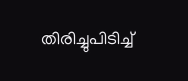തിരിച്ചുപിടിച്ച്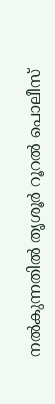നൽകുന്നതിൽ തൃശൂർ റൂറൽ പൊലീസ്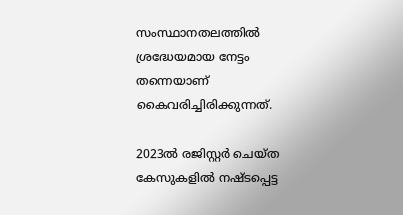സംസ്ഥാനതലത്തിൽ ശ്രദ്ധേയമായ നേട്ടം തന്നെയാണ് കൈവരിച്ചിരിക്കുന്നത്.

2023ൽ രജിസ്റ്റർ ചെയ്ത കേസുകളിൽ നഷ്ടപ്പെട്ട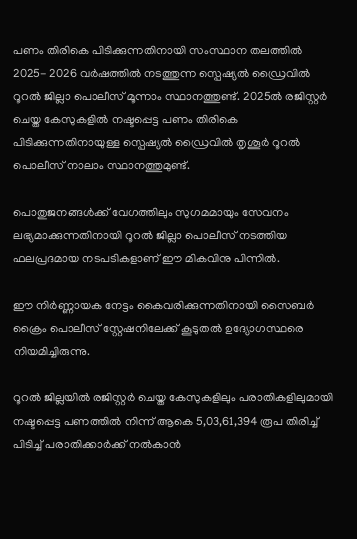പണം തിരികെ പിടിക്കുന്നതിനായി സംസ്ഥാന തലത്തിൽ 2025- 2026 വർഷത്തിൽ നടത്തുന്ന സ്പെഷ്യൽ ഡ്രൈവിൽ റൂറൽ ജില്ലാ പൊലീസ് മൂന്നാം സ്ഥാനത്തുണ്ട്. 2025ൽ രജിസ്റ്റർ ചെയ്ത കേസുകളിൽ നഷ്ടപ്പെട്ട പണം തിരികെ പിടിക്കുന്നതിനായുള്ള സ്പെഷ്യൽ ഡ്രൈവിൽ തൃശൂർ റൂറൽ പൊലീസ് നാലാം സ്ഥാനത്തുമുണ്ട്.

പൊതുജനങ്ങൾക്ക് വേഗത്തിലും സുഗമമായും സേവനം ലഭ്യമാക്കുന്നതിനായി റൂറൽ ജില്ലാ പൊലീസ് നടത്തിയ ഫലപ്രദമായ നടപടികളാണ് ഈ മികവിനു പിന്നിൽ.

ഈ നിർണ്ണായക നേട്ടം കൈവരിക്കുന്നതിനായി സൈബർ ക്രൈം പൊലീസ് സ്റ്റേഷനിലേക്ക് കൂടുതൽ ഉദ്യോഗസ്ഥരെ നിയമിച്ചിരുന്നു.

റൂറൽ ജില്ലയിൽ രജിസ്റ്റർ ചെയ്ത കേസുകളിലും പരാതികളിലുമായി നഷ്ടപ്പെട്ട പണത്തിൽ നിന്ന് ആകെ 5,03,61,394 രൂപ തിരിച്ച് പിടിച്ച് പരാതിക്കാർക്ക് നൽകാൻ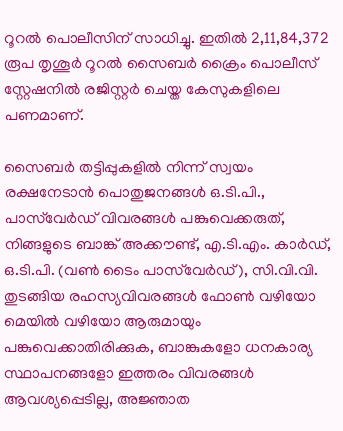റൂറൽ പൊലീസിന് സാധിച്ചു. ഇതിൽ 2,11,84,372 രൂപ തൃശൂർ റൂറൽ സൈബർ ക്രൈം പൊലീസ് സ്റ്റേഷനിൽ രജിസ്റ്റർ ചെയ്ത കേസുകളിലെ പണമാണ്.

സൈബർ തട്ടിപ്പുകളിൽ നിന്ന് സ്വയം രക്ഷനേടാൻ പൊതുജനങ്ങൾ ഒ.ടി.പി., പാസ്‌വേർഡ് വിവരങ്ങൾ പങ്കുവെക്കരുത്, നിങ്ങളുടെ ബാങ്ക് അക്കൗണ്ട്, എ.ടി.എം. കാർഡ്, ഒ.ടി.പി. (വൺ ടൈം പാസ്‌വേർഡ്), സി.വി.വി. തുടങ്ങിയ രഹസ്യവിവരങ്ങൾ ഫോൺ വഴിയോ മെയിൽ വഴിയോ ആരുമായും പങ്കുവെക്കാതിരിക്കുക, ബാങ്കുകളോ ധനകാര്യ സ്ഥാപനങ്ങളോ ഇത്തരം വിവരങ്ങൾ ആവശ്യപ്പെടില്ല, അജ്ഞാത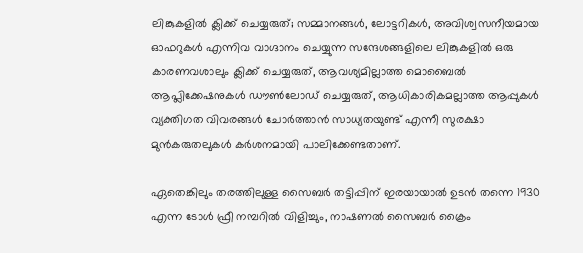ലിങ്കുകളിൽ ക്ലിക്ക് ചെയ്യരുത്; സമ്മാനങ്ങൾ, ലോട്ടറികൾ, അവിശ്വസനീയമായ ഓഫറുകൾ എന്നിവ വാഗ്ദാനം ചെയ്യുന്ന സന്ദേശങ്ങളിലെ ലിങ്കുകളിൽ ഒരു കാരണവശാലും ക്ലിക്ക് ചെയ്യരുത്, ആവശ്യമില്ലാത്ത മൊബൈൽ ആപ്ലിക്കേഷനുകൾ ഡൗൺലോഡ് ചെയ്യരുത്, ആധികാരികമല്ലാത്ത ആപ്പുകൾ വ്യക്തിഗത വിവരങ്ങൾ ചോർത്താൻ സാധ്യതയുണ്ട് എന്നീ സുരക്ഷാ മുൻകരുതലുകൾ കർശനമായി പാലിക്കേണ്ടതാണ്.

ഏതെങ്കിലും തരത്തിലുള്ള സൈബർ തട്ടിപ്പിന് ഇരയായാൽ ഉടൻ തന്നെ 1930 എന്ന ടോൾ ഫ്രീ നമ്പറിൽ വിളിച്ചും, നാഷണൽ സൈബർ ക്രൈം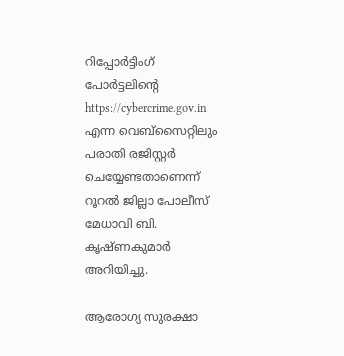റിപ്പോർട്ടിംഗ് പോർട്ടലിന്റെ https://cybercrime.gov.in എന്ന വെബ്സൈറ്റിലും പരാതി രജിസ്റ്റർ ചെയ്യേണ്ടതാണെന്ന് റൂറൽ ജില്ലാ പോലീസ് മേധാവി ബി. കൃഷ്ണകുമാർ അറിയിച്ചു.

ആരോഗ്യ സുരക്ഷാ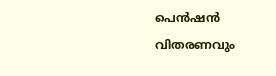പെൻഷൻ വിതരണവും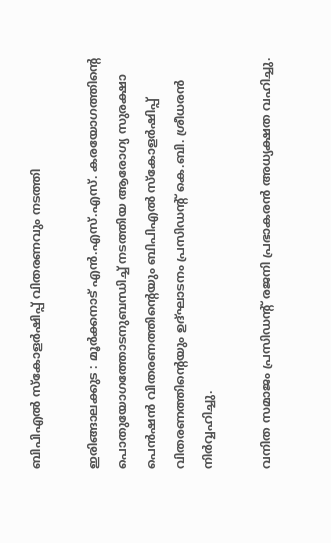ബിപിഎൽ സ്കോളർഷിപ്പ് വിതരണവും നടത്തി

ഇരിങ്ങാലക്കുട : മൂർക്കനാട് എൻ.എസ്.എസ്. കരയോഗത്തിൻ്റെ പൊതുയോഗത്തോടനുബന്ധിച്ച് നടത്തിയ ആരോഗ്യ സുരക്ഷാ പെൻഷൻ വിതരണത്തിന്റെയും ബിപിഎൽ സ്കോളർഷിപ്പ് വിതരണത്തിന്റെയും ഉദ്ഘാടനം പ്രസിഡൻ്റ് കെ.ബി. ശ്രീധരൻ നിർവ്വഹിച്ചു.

വനിത സമാജം പ്രസിഡൻ്റ് രജനി പ്രഭാകരൻ അധ്യക്ഷത വഹിച്ചു.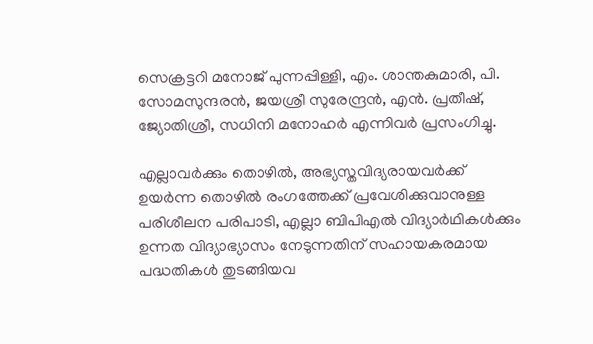സെക്രട്ടറി മനോജ് പുന്നപ്പിള്ളി, എം. ശാന്തകുമാരി, പി. സോമസുന്ദരൻ, ജയശ്രീ സുരേന്ദ്രൻ, എൻ. പ്രതീഷ്, ജ്യോതിശ്രീ, സധിനി മനോഹർ എന്നിവർ പ്രസംഗിച്ചു.

എല്ലാവർക്കും തൊഴിൽ, അഭ്യസ്തവിദ്യരായവർക്ക് ഉയർന്ന തൊഴിൽ രംഗത്തേക്ക് പ്രവേശിക്കുവാനുള്ള പരിശീലന പരിപാടി, എല്ലാ ബിപിഎൽ വിദ്യാർഥികൾക്കും ഉന്നത വിദ്യാഭ്യാസം നേടുന്നതിന് സഹായകരമായ പദ്ധതികൾ തുടങ്ങിയവ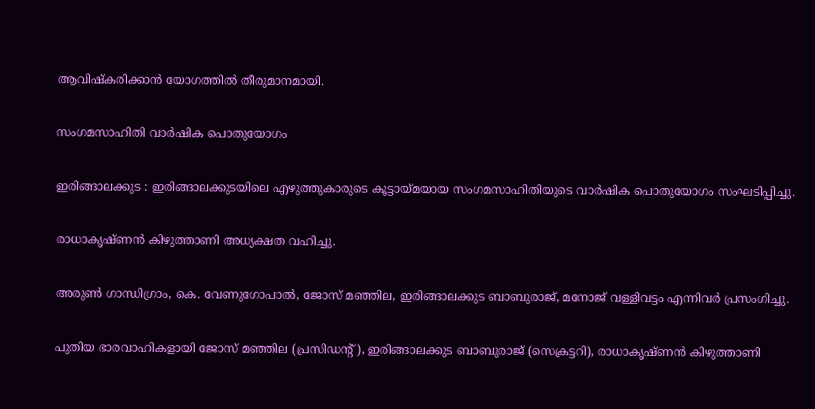ആവിഷ്കരിക്കാൻ യോഗത്തിൽ തീരുമാനമായി.

സംഗമസാഹിതി വാർഷിക പൊതുയോഗം

ഇരിങ്ങാലക്കുട : ഇരിങ്ങാലക്കുടയിലെ എഴുത്തുകാരുടെ കൂട്ടായ്മയായ സംഗമസാഹിതിയുടെ വാർഷിക പൊതുയോഗം സംഘടിപ്പിച്ചു.

രാധാകൃഷ്ണൻ കിഴുത്താണി അധ്യക്ഷത വഹിച്ചു.

അരുൺ ഗാന്ധിഗ്രാം, കെ. വേണുഗോപാൽ, ജോസ് മഞ്ഞില, ഇരിങ്ങാലക്കുട ബാബുരാജ്, മനോജ് വള്ളിവട്ടം എന്നിവർ പ്രസംഗിച്ചു.

പുതിയ ഭാരവാഹികളായി ജോസ് മഞ്ഞില (പ്രസിഡൻ്റ്), ഇരിങ്ങാലക്കുട ബാബുരാജ് (സെക്രട്ടറി), രാധാകൃഷ്ണൻ കിഴുത്താണി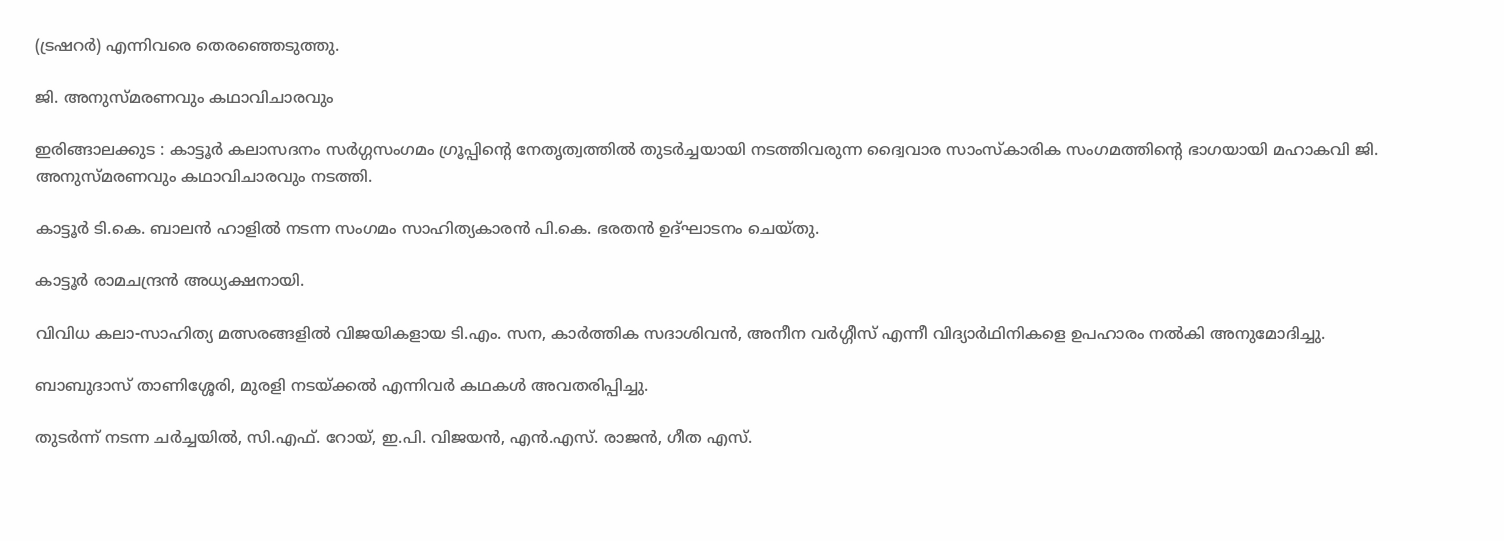(ട്രഷറർ) എന്നിവരെ തെരഞ്ഞെടുത്തു.

ജി. അനുസ്മരണവും കഥാവിചാരവും

ഇരിങ്ങാലക്കുട : കാട്ടൂർ കലാസദനം സർഗ്ഗസംഗമം ഗ്രൂപ്പിൻ്റെ നേതൃത്വത്തിൽ തുടർച്ചയായി നടത്തിവരുന്ന ദ്വൈവാര സാംസ്കാരിക സംഗമത്തിൻ്റെ ഭാഗയായി മഹാകവി ജി. അനുസ്മരണവും കഥാവിചാരവും നടത്തി.

കാട്ടൂർ ടി.കെ. ബാലൻ ഹാളിൽ നടന്ന സംഗമം സാഹിത്യകാരൻ പി.കെ. ഭരതൻ ഉദ്ഘാടനം ചെയ്തു.

കാട്ടൂർ രാമചന്ദ്രൻ അധ്യക്ഷനായി.

വിവിധ കലാ-സാഹിത്യ മത്സരങ്ങളിൽ വിജയികളായ ടി.എം. സന, കാർത്തിക സദാശിവൻ, അനീന വർഗ്ഗീസ് എന്നീ വിദ്യാർഥിനികളെ ഉപഹാരം നൽകി അനുമോദിച്ചു.

ബാബുദാസ് താണിശ്ശേരി, മുരളി നടയ്ക്കൽ എന്നിവർ കഥകൾ അവതരിപ്പിച്ചു.

തുടർന്ന് നടന്ന ചർച്ചയിൽ, സി.എഫ്. റോയ്, ഇ.പി. വിജയൻ, എൻ.എസ്. രാജൻ, ഗീത എസ്.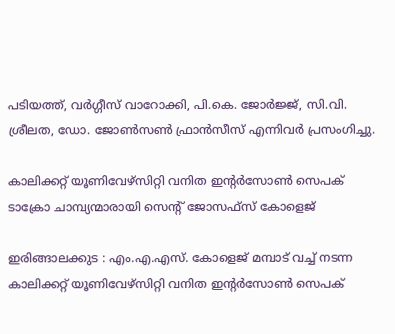പടിയത്ത്, വർഗ്ഗീസ് വാറോക്കി, പി.കെ. ജോർജ്ജ്, സി.വി. ശ്രീലത, ഡോ. ജോൺസൺ ഫ്രാൻസീസ് എന്നിവർ പ്രസംഗിച്ചു.

കാലിക്കറ്റ് യൂണിവേഴ്സിറ്റി വനിത ഇന്‍റര്‍സോണ്‍ സെപക് ടാക്രോ ചാമ്പ്യന്മാരായി സെൻ്റ് ജോസഫ്സ് കോളെജ്

ഇരിങ്ങാലക്കുട : എം.എ.എസ്. കോളെജ് മമ്പാട് വച്ച് നടന്ന കാലിക്കറ്റ് യൂണിവേഴ്സിറ്റി വനിത ഇന്‍റര്‍സോണ്‍ സെപക്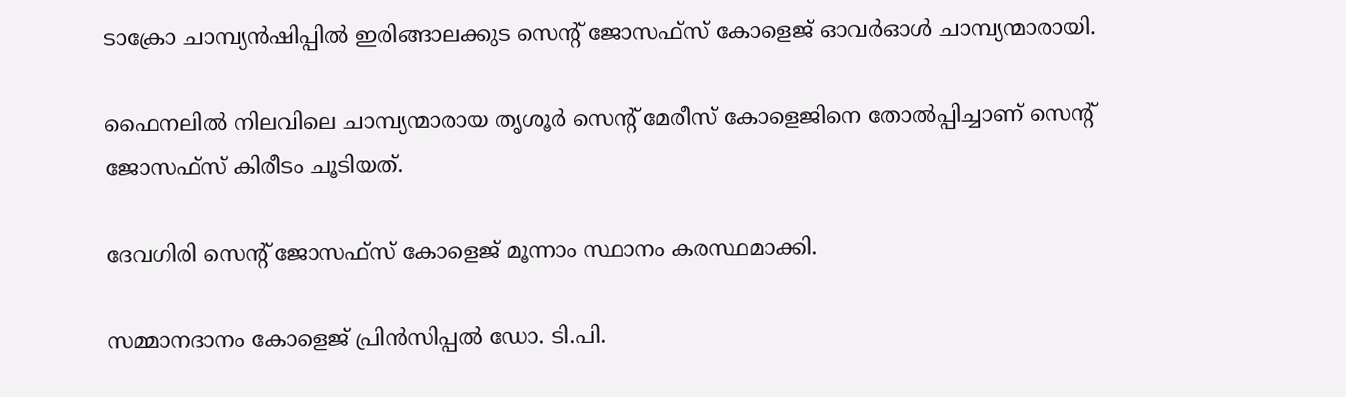ടാക്രോ ചാമ്പ്യൻഷിപ്പിൽ ഇരിങ്ങാലക്കുട സെൻ്റ് ജോസഫ്സ് കോളെജ് ഓവര്‍ഓള്‍ ചാമ്പ്യന്മാരായി.

ഫൈനലില്‍ നിലവിലെ ചാമ്പ്യന്മാരായ തൃശൂർ സെന്‍റ് മേരീസ് കോളെജിനെ തോല്‍പ്പിച്ചാണ് സെൻ്റ് ജോസഫ്സ് കിരീടം ചൂടിയത്.

ദേവഗിരി സെൻ്റ് ജോസഫ്സ് കോളെജ് മൂന്നാം സ്ഥാനം കരസ്ഥമാക്കി.

സമ്മാനദാനം കോളെജ് പ്രിൻസിപ്പൽ ഡോ. ടി.പി.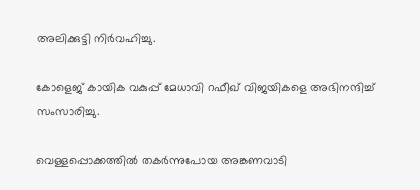അലിക്കുട്ടി നിര്‍വഹിച്ചു.

കോളെജ് കായിക വകുപ്പ് മേധാവി റഫീഖ് വിജയികളെ അഭിനന്ദിച്ച് സംസാരിച്ചു.

വെള്ളപ്പൊക്കത്തിൽ തകർന്നുപോയ അങ്കണവാടി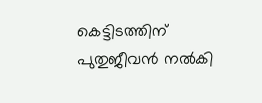കെട്ടിടത്തിന് പുതുജീവൻ നൽകി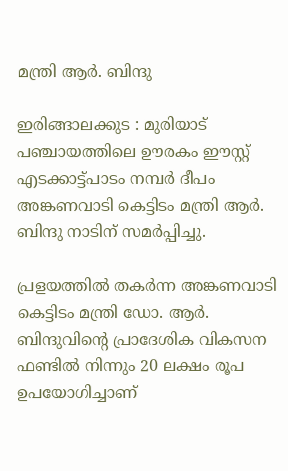മന്ത്രി ആർ. ബിന്ദു

ഇരിങ്ങാലക്കുട : മുരിയാട് പഞ്ചായത്തിലെ ഊരകം ഈസ്റ്റ് എടക്കാട്ട്പാടം നമ്പർ ദീപം അങ്കണവാടി കെട്ടിടം മന്ത്രി ആർ. ബിന്ദു നാടിന് സമർപ്പിച്ചു.

പ്രളയത്തിൽ തകർന്ന അങ്കണവാടി കെട്ടിടം മന്ത്രി ഡോ. ആർ. ബിന്ദുവിന്റെ പ്രാദേശിക വികസന ഫണ്ടിൽ നിന്നും 20 ലക്ഷം രൂപ ഉപയോഗിച്ചാണ്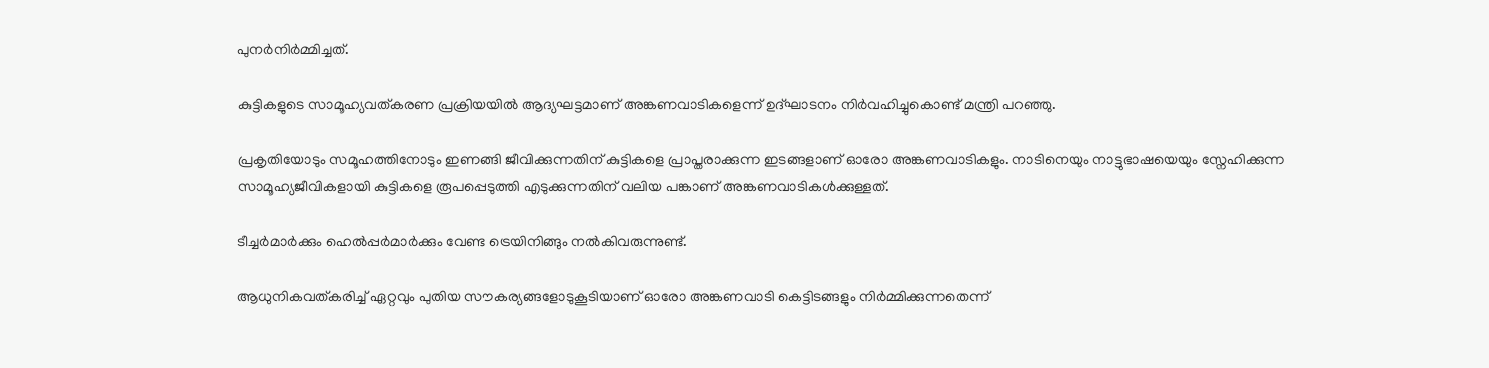പുനർനിർമ്മിച്ചത്.

കുട്ടികളുടെ സാമൂഹ്യവത്കരണ പ്രക്രിയയിൽ ആദ്യഘട്ടമാണ് അങ്കണവാടികളെന്ന് ഉദ്ഘാടനം നിർവഹിച്ചുകൊണ്ട് മന്ത്രി പറഞ്ഞു.

പ്രകൃതിയോടും സമൂഹത്തിനോടും ഇണങ്ങി ജീവിക്കുന്നതിന് കുട്ടികളെ പ്രാപ്തരാക്കുന്ന ഇടങ്ങളാണ് ഓരോ അങ്കണവാടികളും. നാടിനെയും നാട്ടുഭാഷയെയും സ്നേഹിക്കുന്ന സാമൂഹ്യജീവികളായി കുട്ടികളെ രൂപപ്പെടുത്തി എടുക്കുന്നതിന് വലിയ പങ്കാണ് അങ്കണവാടികൾക്കുള്ളത്.

ടീച്ചർമാർക്കും ഹെൽപ്പർമാർക്കും വേണ്ട ട്രെയിനിങ്ങും നൽകിവരുന്നുണ്ട്.

ആധുനികവത്കരിച്ച് ഏറ്റവും പുതിയ സൗകര്യങ്ങളോടുകൂടിയാണ് ഓരോ അങ്കണവാടി കെട്ടിടങ്ങളും നിർമ്മിക്കുന്നതെന്ന്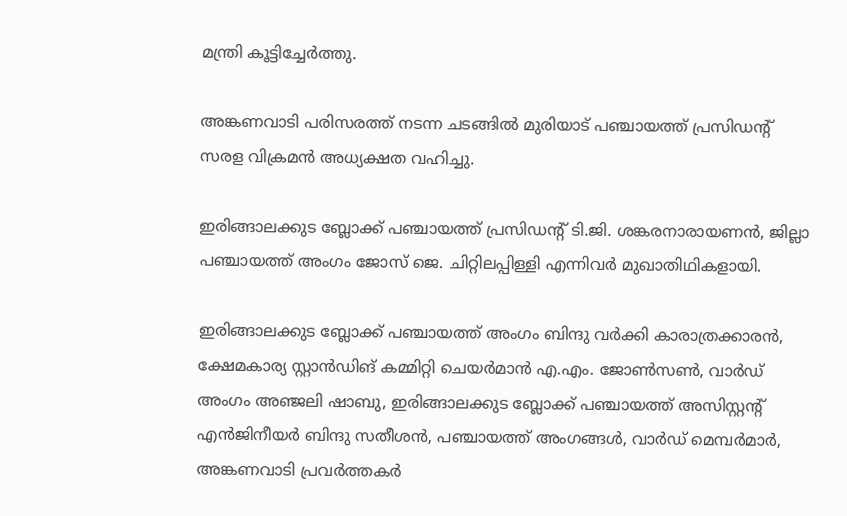മന്ത്രി കൂട്ടിച്ചേർത്തു.

അങ്കണവാടി പരിസരത്ത് നടന്ന ചടങ്ങിൽ മുരിയാട് പഞ്ചായത്ത് പ്രസിഡന്റ് സരള വിക്രമൻ അധ്യക്ഷത വഹിച്ചു.

ഇരിങ്ങാലക്കുട ബ്ലോക്ക് പഞ്ചായത്ത് പ്രസിഡന്റ് ടി.ജി. ശങ്കരനാരായണൻ, ജില്ലാ പഞ്ചായത്ത് അംഗം ജോസ് ജെ. ചിറ്റിലപ്പിള്ളി എന്നിവർ മുഖാതിഥികളായി.

ഇരിങ്ങാലക്കുട ബ്ലോക്ക് പഞ്ചായത്ത് അംഗം ബിന്ദു വർക്കി കാരാത്രക്കാരൻ, ക്ഷേമകാര്യ സ്റ്റാൻഡിങ് കമ്മിറ്റി ചെയർമാൻ എ.എം. ജോൺസൺ, വാർഡ് അംഗം അഞ്ജലി ഷാബു, ഇരിങ്ങാലക്കുട ബ്ലോക്ക് പഞ്ചായത്ത് അസിസ്റ്റന്റ് എൻജിനീയർ ബിന്ദു സതീശൻ, പഞ്ചായത്ത് അംഗങ്ങൾ, വാർഡ് മെമ്പർമാർ, അങ്കണവാടി പ്രവർത്തകർ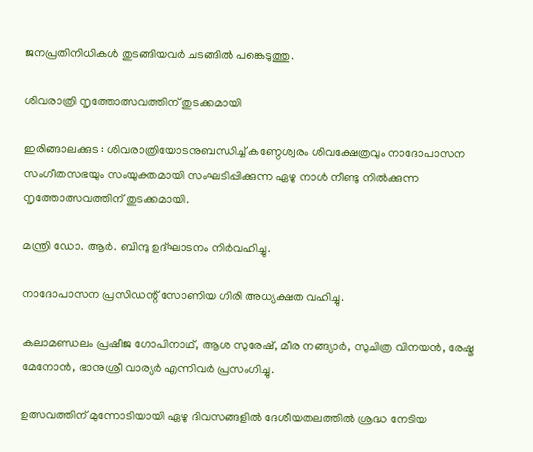ജനപ്രതിനിധികൾ തുടങ്ങിയവർ ചടങ്ങിൽ പങ്കെടുത്തു.

ശിവരാത്രി നൃത്തോത്സവത്തിന് തുടക്കമായി

ഇരിങ്ങാലക്കുട : ശിവരാത്രിയോടനുബന്ധിച്ച് കണ്ഠേശ്വരം ശിവക്ഷേത്രവും നാദോപാസന സംഗീതസഭയും സംയുക്തമായി സംഘടിപ്പിക്കുന്ന ഏഴു നാൾ നീണ്ടു നിൽക്കുന്ന നൃത്തോത്സവത്തിന് തുടക്കമായി.

മന്ത്രി ഡോ. ആർ. ബിന്ദു ഉദ്ഘാടനം നിർവഹിച്ചു.

നാദോപാസന പ്രസിഡന്റ് സോണിയ ഗിരി അധ്യക്ഷത വഹിച്ചു.

കലാമണ്ഡലം പ്രഷീജ ഗോപിനാഥ്, ആശ സുരേഷ്, മീര നങ്ങ്യാർ, സുചിത്ര വിനയൻ, രേഷ്മ മേനോൻ, ഭാനുശ്രീ വാര്യർ എന്നിവർ പ്രസംഗിച്ചു.

ഉത്സവത്തിന് മുന്നോടിയായി ഏഴു ദിവസങ്ങളിൽ ദേശീയതലത്തിൽ ശ്രദ്ധ നേടിയ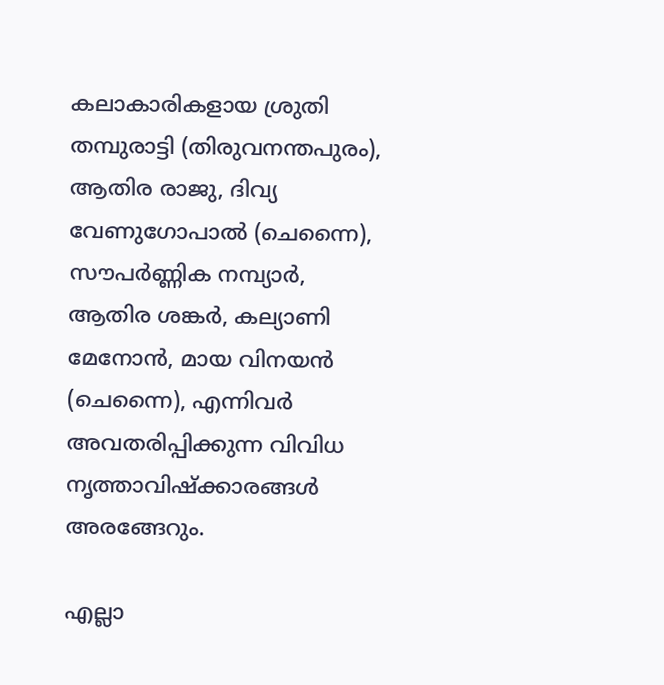കലാകാരികളായ ശ്രുതി തമ്പുരാട്ടി (തിരുവനന്തപുരം), ആതിര രാജു, ദിവ്യ വേണുഗോപാൽ (ചെന്നൈ), സൗപർണ്ണിക നമ്പ്യാർ, ആതിര ശങ്കർ, കല്യാണി മേനോൻ, മായ വിനയൻ (ചെന്നൈ), എന്നിവർ അവതരിപ്പിക്കുന്ന വിവിധ നൃത്താവിഷ്ക്കാരങ്ങൾ അരങ്ങേറും.

എല്ലാ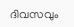ദിവസവും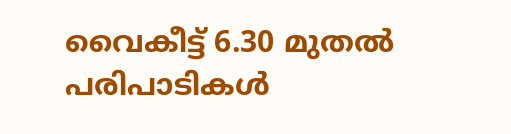വൈകീട്ട് 6.30 മുതൽ പരിപാടികൾ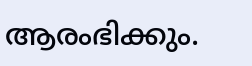ആരംഭിക്കും.